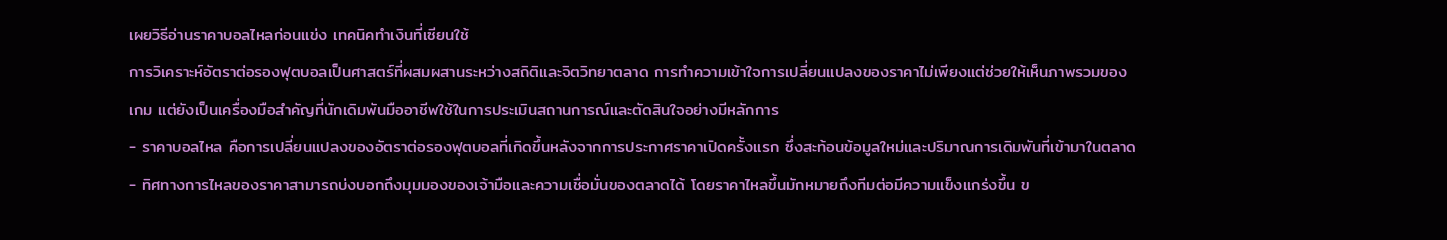เผยวิธีอ่านราคาบอลไหลก่อนแข่ง เทคนิคทำเงินที่เซียนใช้
การวิเคราะห์อัตราต่อรองฟุตบอลเป็นศาสตร์ที่ผสมผสานระหว่างสถิติและจิตวิทยาตลาด การทำความเข้าใจการเปลี่ยนแปลงของราคาไม่เพียงแต่ช่วยให้เห็นภาพรวมของเกม แต่ยังเป็นเครื่องมือสำคัญที่นักเดิมพันมืออาชีพใช้ในการประเมินสถานการณ์และตัดสินใจอย่างมีหลักการ
- ราคาบอลไหล คือการเปลี่ยนแปลงของอัตราต่อรองฟุตบอลที่เกิดขึ้นหลังจากการประกาศราคาเปิดครั้งแรก ซึ่งสะท้อนข้อมูลใหม่และปริมาณการเดิมพันที่เข้ามาในตลาด
- ทิศทางการไหลของราคาสามารถบ่งบอกถึงมุมมองของเจ้ามือและความเชื่อมั่นของตลาดได้ โดยราคาไหลขึ้นมักหมายถึงทีมต่อมีความแข็งแกร่งขึ้น ข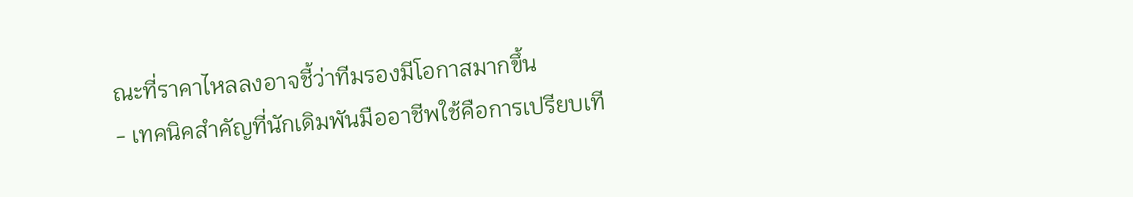ณะที่ราคาไหลลงอาจชี้ว่าทีมรองมีโอกาสมากขึ้น
- เทคนิคสำคัญที่นักเดิมพันมืออาชีพใช้คือการเปรียบเที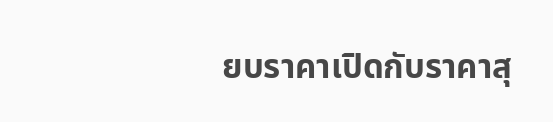ยบราคาเปิดกับราคาสุ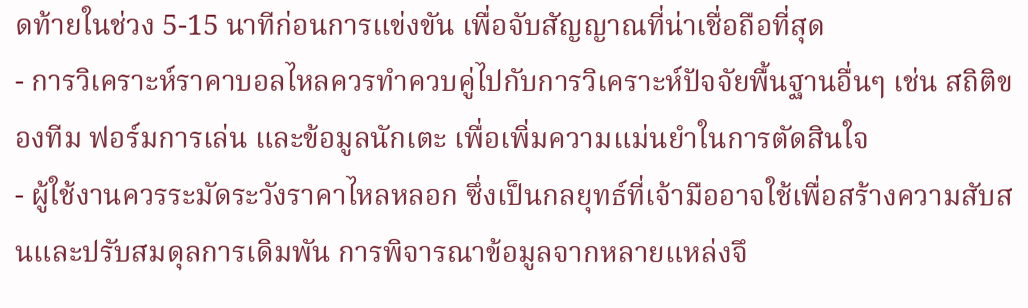ดท้ายในช่วง 5-15 นาทีก่อนการแข่งขัน เพื่อจับสัญญาณที่น่าเชื่อถือที่สุด
- การวิเคราะห์ราคาบอลไหลควรทำควบคู่ไปกับการวิเคราะห์ปัจจัยพื้นฐานอื่นๆ เช่น สถิติของทีม ฟอร์มการเล่น และข้อมูลนักเตะ เพื่อเพิ่มความแม่นยำในการตัดสินใจ
- ผู้ใช้งานควรระมัดระวังราคาไหลหลอก ซึ่งเป็นกลยุทธ์ที่เจ้ามืออาจใช้เพื่อสร้างความสับสนและปรับสมดุลการเดิมพัน การพิจารณาข้อมูลจากหลายแหล่งจึ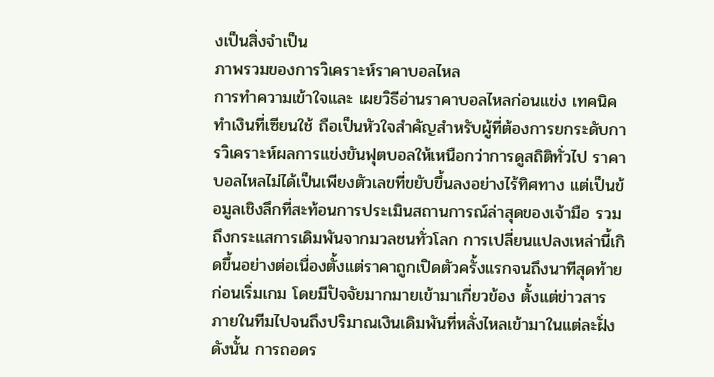งเป็นสิ่งจำเป็น
ภาพรวมของการวิเคราะห์ราคาบอลไหล
การทำความเข้าใจและ เผยวิธีอ่านราคาบอลไหลก่อนแข่ง เทคนิคทำเงินที่เซียนใช้ ถือเป็นหัวใจสำคัญสำหรับผู้ที่ต้องการยกระดับการวิเคราะห์ผลการแข่งขันฟุตบอลให้เหนือกว่าการดูสถิติทั่วไป ราคาบอลไหลไม่ได้เป็นเพียงตัวเลขที่ขยับขึ้นลงอย่างไร้ทิศทาง แต่เป็นข้อมูลเชิงลึกที่สะท้อนการประเมินสถานการณ์ล่าสุดของเจ้ามือ รวมถึงกระแสการเดิมพันจากมวลชนทั่วโลก การเปลี่ยนแปลงเหล่านี้เกิดขึ้นอย่างต่อเนื่องตั้งแต่ราคาถูกเปิดตัวครั้งแรกจนถึงนาทีสุดท้ายก่อนเริ่มเกม โดยมีปัจจัยมากมายเข้ามาเกี่ยวข้อง ตั้งแต่ข่าวสารภายในทีมไปจนถึงปริมาณเงินเดิมพันที่หลั่งไหลเข้ามาในแต่ละฝั่ง ดังนั้น การถอดร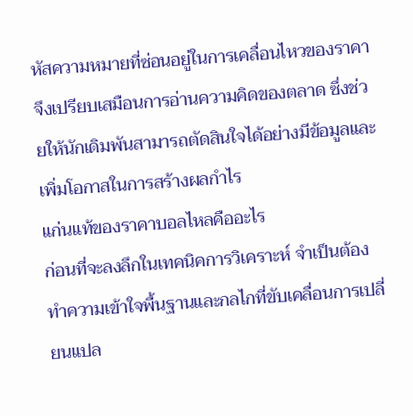หัสความหมายที่ซ่อนอยู่ในการเคลื่อนไหวของราคาจึงเปรียบเสมือนการอ่านความคิดของตลาด ซึ่งช่วยให้นักเดิมพันสามารถตัดสินใจได้อย่างมีข้อมูลและเพิ่มโอกาสในการสร้างผลกำไร
แก่นแท้ของราคาบอลไหลคืออะไร
ก่อนที่จะลงลึกในเทคนิคการวิเคราะห์ จำเป็นต้องทำความเข้าใจพื้นฐานและกลไกที่ขับเคลื่อนการเปลี่ยนแปล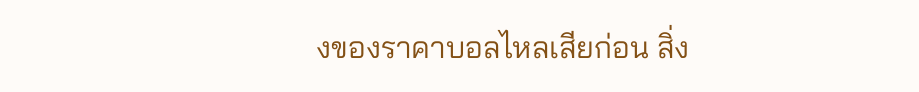งของราคาบอลไหลเสียก่อน สิ่ง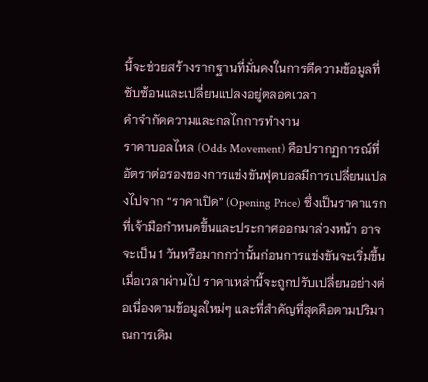นี้จะช่วยสร้างรากฐานที่มั่นคงในการตีความข้อมูลที่ซับซ้อนและเปลี่ยนแปลงอยู่ตลอดเวลา
คำจำกัดความและกลไกการทำงาน
ราคาบอลไหล (Odds Movement) คือปรากฏการณ์ที่อัตราต่อรองของการแข่งขันฟุตบอลมีการเปลี่ยนแปลงไปจาก “ราคาเปิด” (Opening Price) ซึ่งเป็นราคาแรกที่เจ้ามือกำหนดขึ้นและประกาศออกมาล่วงหน้า อาจจะเป็น 1 วันหรือมากกว่านั้นก่อนการแข่งขันจะเริ่มขึ้น เมื่อเวลาผ่านไป ราคาเหล่านี้จะถูกปรับเปลี่ยนอย่างต่อเนื่องตามข้อมูลใหม่ๆ และที่สำคัญที่สุดคือตามปริมาณการเดิม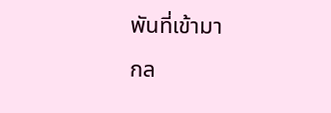พันที่เข้ามา
กล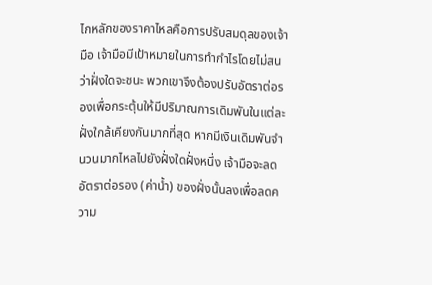ไกหลักของราคาไหลคือการปรับสมดุลของเจ้ามือ เจ้ามือมีเป้าหมายในการทำกำไรโดยไม่สนว่าฝั่งใดจะชนะ พวกเขาจึงต้องปรับอัตราต่อรองเพื่อกระตุ้นให้มีปริมาณการเดิมพันในแต่ละฝั่งใกล้เคียงกันมากที่สุด หากมีเงินเดิมพันจำนวนมากไหลไปยังฝั่งใดฝั่งหนึ่ง เจ้ามือจะลดอัตราต่อรอง (ค่าน้ำ) ของฝั่งนั้นลงเพื่อลดความ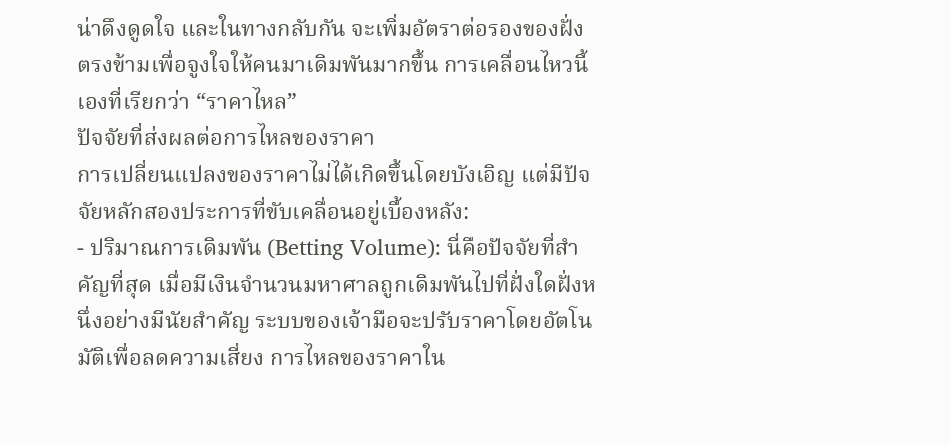น่าดึงดูดใจ และในทางกลับกัน จะเพิ่มอัตราต่อรองของฝั่งตรงข้ามเพื่อจูงใจให้คนมาเดิมพันมากขึ้น การเคลื่อนไหวนี้เองที่เรียกว่า “ราคาไหล”
ปัจจัยที่ส่งผลต่อการไหลของราคา
การเปลี่ยนแปลงของราคาไม่ได้เกิดขึ้นโดยบังเอิญ แต่มีปัจจัยหลักสองประการที่ขับเคลื่อนอยู่เบื้องหลัง:
- ปริมาณการเดิมพัน (Betting Volume): นี่คือปัจจัยที่สำคัญที่สุด เมื่อมีเงินจำนวนมหาศาลถูกเดิมพันไปที่ฝั่งใดฝั่งหนึ่งอย่างมีนัยสำคัญ ระบบของเจ้ามือจะปรับราคาโดยอัตโนมัติเพื่อลดความเสี่ยง การไหลของราคาใน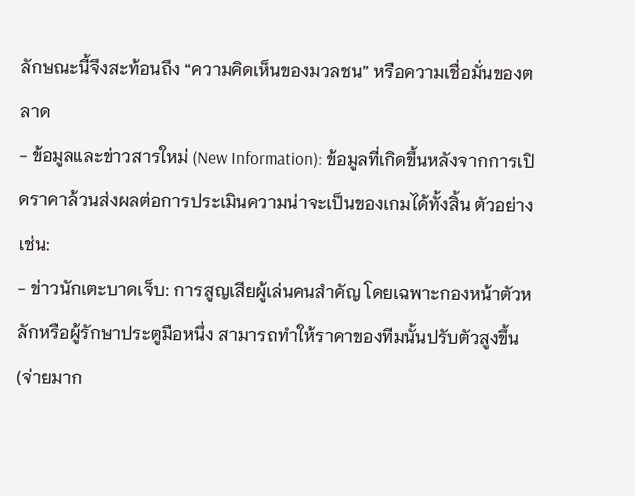ลักษณะนี้จึงสะท้อนถึง “ความคิดเห็นของมวลชน” หรือความเชื่อมั่นของตลาด
- ข้อมูลและข่าวสารใหม่ (New Information): ข้อมูลที่เกิดขึ้นหลังจากการเปิดราคาล้วนส่งผลต่อการประเมินความน่าจะเป็นของเกมได้ทั้งสิ้น ตัวอย่างเช่น:
- ข่าวนักเตะบาดเจ็บ: การสูญเสียผู้เล่นคนสำคัญ โดยเฉพาะกองหน้าตัวหลักหรือผู้รักษาประตูมือหนึ่ง สามารถทำให้ราคาของทีมนั้นปรับตัวสูงขึ้น (จ่ายมาก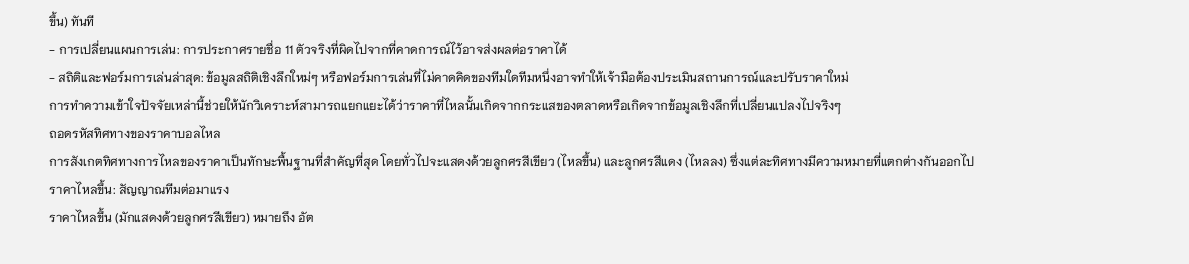ขึ้น) ทันที
- การเปลี่ยนแผนการเล่น: การประกาศรายชื่อ 11 ตัวจริงที่ผิดไปจากที่คาดการณ์ไว้อาจส่งผลต่อราคาได้
- สถิติและฟอร์มการเล่นล่าสุด: ข้อมูลสถิติเชิงลึกใหม่ๆ หรือฟอร์มการเล่นที่ไม่คาดคิดของทีมใดทีมหนึ่งอาจทำให้เจ้ามือต้องประเมินสถานการณ์และปรับราคาใหม่
การทำความเข้าใจปัจจัยเหล่านี้ช่วยให้นักวิเคราะห์สามารถแยกแยะได้ว่าราคาที่ไหลนั้นเกิดจากกระแสของตลาดหรือเกิดจากข้อมูลเชิงลึกที่เปลี่ยนแปลงไปจริงๆ
ถอดรหัสทิศทางของราคาบอลไหล
การสังเกตทิศทางการไหลของราคาเป็นทักษะพื้นฐานที่สำคัญที่สุด โดยทั่วไปจะแสดงด้วยลูกศรสีเขียว (ไหลขึ้น) และลูกศรสีแดง (ไหลลง) ซึ่งแต่ละทิศทางมีความหมายที่แตกต่างกันออกไป
ราคาไหลขึ้น: สัญญาณทีมต่อมาแรง
ราคาไหลขึ้น (มักแสดงด้วยลูกศรสีเขียว) หมายถึง อัต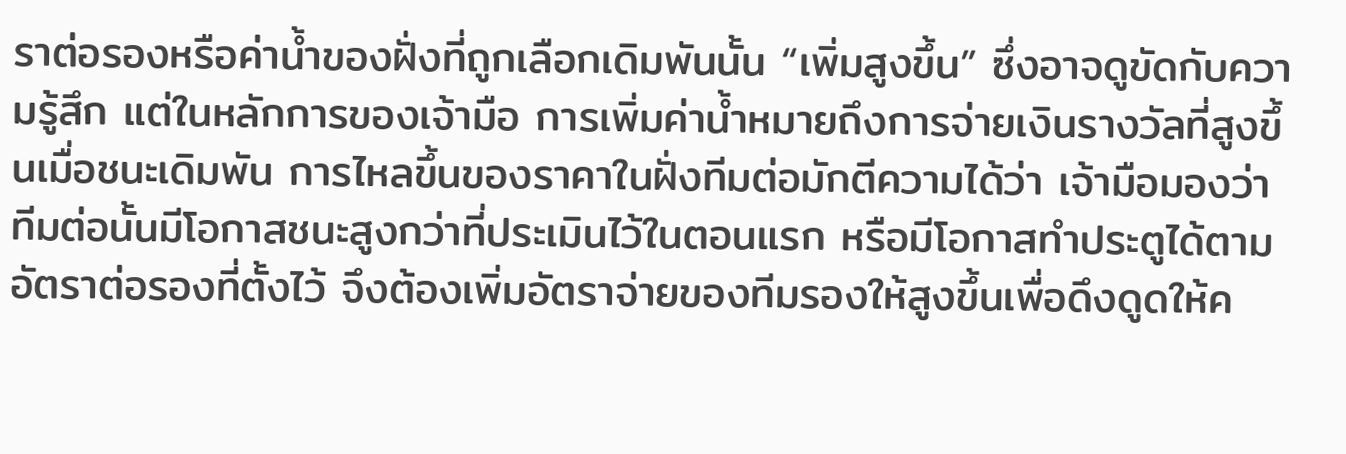ราต่อรองหรือค่าน้ำของฝั่งที่ถูกเลือกเดิมพันนั้น “เพิ่มสูงขึ้น” ซึ่งอาจดูขัดกับความรู้สึก แต่ในหลักการของเจ้ามือ การเพิ่มค่าน้ำหมายถึงการจ่ายเงินรางวัลที่สูงขึ้นเมื่อชนะเดิมพัน การไหลขึ้นของราคาในฝั่งทีมต่อมักตีความได้ว่า เจ้ามือมองว่าทีมต่อนั้นมีโอกาสชนะสูงกว่าที่ประเมินไว้ในตอนแรก หรือมีโอกาสทำประตูได้ตามอัตราต่อรองที่ตั้งไว้ จึงต้องเพิ่มอัตราจ่ายของทีมรองให้สูงขึ้นเพื่อดึงดูดให้ค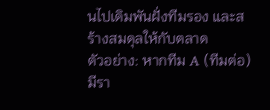นไปเดิมพันฝั่งทีมรอง และสร้างสมดุลให้กับตลาด
ตัวอย่าง: หากทีม A (ทีมต่อ) มีรา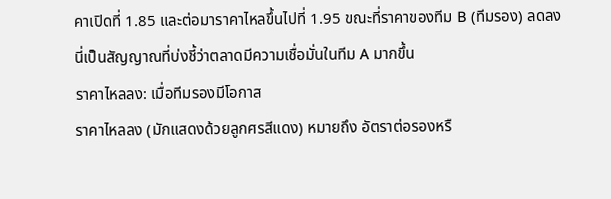คาเปิดที่ 1.85 และต่อมาราคาไหลขึ้นไปที่ 1.95 ขณะที่ราคาของทีม B (ทีมรอง) ลดลง นี่เป็นสัญญาณที่บ่งชี้ว่าตลาดมีความเชื่อมั่นในทีม A มากขึ้น
ราคาไหลลง: เมื่อทีมรองมีโอกาส
ราคาไหลลง (มักแสดงด้วยลูกศรสีแดง) หมายถึง อัตราต่อรองหรื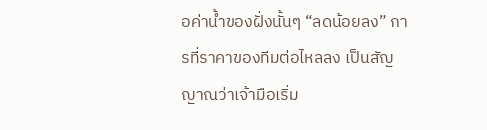อค่าน้ำของฝั่งนั้นๆ “ลดน้อยลง” การที่ราคาของทีมต่อไหลลง เป็นสัญญาณว่าเจ้ามือเริ่ม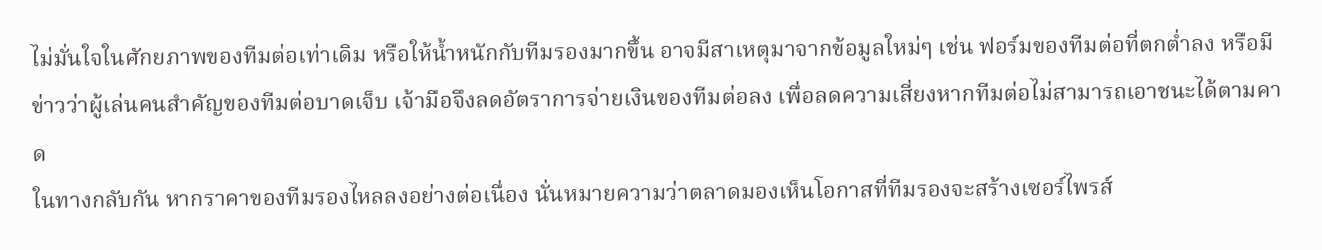ไม่มั่นใจในศักยภาพของทีมต่อเท่าเดิม หรือให้น้ำหนักกับทีมรองมากขึ้น อาจมีสาเหตุมาจากข้อมูลใหม่ๆ เช่น ฟอร์มของทีมต่อที่ตกต่ำลง หรือมีข่าวว่าผู้เล่นคนสำคัญของทีมต่อบาดเจ็บ เจ้ามือจึงลดอัตราการจ่ายเงินของทีมต่อลง เพื่อลดความเสี่ยงหากทีมต่อไม่สามารถเอาชนะได้ตามคาด
ในทางกลับกัน หากราคาของทีมรองไหลลงอย่างต่อเนื่อง นั่นหมายความว่าตลาดมองเห็นโอกาสที่ทีมรองจะสร้างเซอร์ไพรส์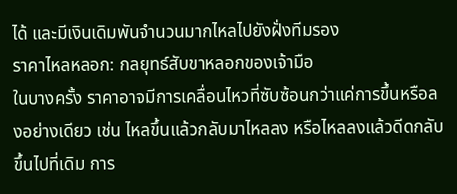ได้ และมีเงินเดิมพันจำนวนมากไหลไปยังฝั่งทีมรอง
ราคาไหลหลอก: กลยุทธ์สับขาหลอกของเจ้ามือ
ในบางครั้ง ราคาอาจมีการเคลื่อนไหวที่ซับซ้อนกว่าแค่การขึ้นหรือลงอย่างเดียว เช่น ไหลขึ้นแล้วกลับมาไหลลง หรือไหลลงแล้วดีดกลับขึ้นไปที่เดิม การ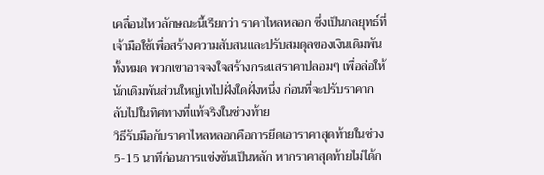เคลื่อนไหวลักษณะนี้เรียกว่า ราคาไหลหลอก ซึ่งเป็นกลยุทธ์ที่เจ้ามือใช้เพื่อสร้างความสับสนและปรับสมดุลของเงินเดิมพันทั้งหมด พวกเขาอาจจงใจสร้างกระแสราคาปลอมๆ เพื่อล่อให้นักเดิมพันส่วนใหญ่เทไปฝั่งใดฝั่งหนึ่ง ก่อนที่จะปรับราคากลับไปในทิศทางที่แท้จริงในช่วงท้าย
วิธีรับมือกับราคาไหลหลอกคือการยึดเอาราคาสุดท้ายในช่วง 5-15 นาทีก่อนการแข่งขันเป็นหลัก หากราคาสุดท้ายไม่ได้ก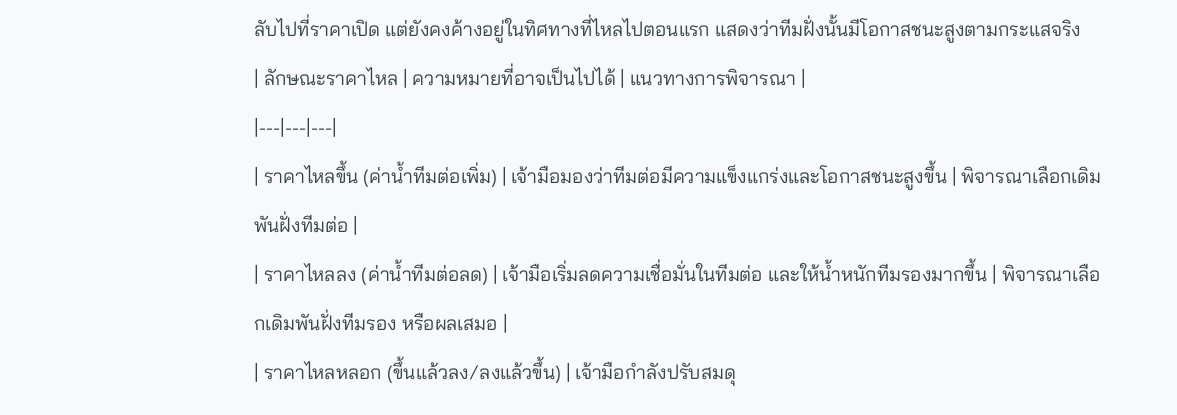ลับไปที่ราคาเปิด แต่ยังคงค้างอยู่ในทิศทางที่ไหลไปตอนแรก แสดงว่าทีมฝั่งนั้นมีโอกาสชนะสูงตามกระแสจริง
| ลักษณะราคาไหล | ความหมายที่อาจเป็นไปได้ | แนวทางการพิจารณา |
|---|---|---|
| ราคาไหลขึ้น (ค่าน้ำทีมต่อเพิ่ม) | เจ้ามือมองว่าทีมต่อมีความแข็งแกร่งและโอกาสชนะสูงขึ้น | พิจารณาเลือกเดิมพันฝั่งทีมต่อ |
| ราคาไหลลง (ค่าน้ำทีมต่อลด) | เจ้ามือเริ่มลดความเชื่อมั่นในทีมต่อ และให้น้ำหนักทีมรองมากขึ้น | พิจารณาเลือกเดิมพันฝั่งทีมรอง หรือผลเสมอ |
| ราคาไหลหลอก (ขึ้นแล้วลง/ลงแล้วขึ้น) | เจ้ามือกำลังปรับสมดุ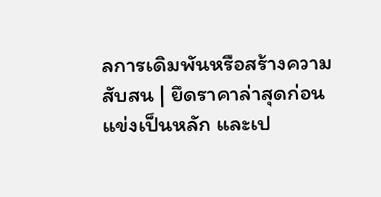ลการเดิมพันหรือสร้างความสับสน | ยึดราคาล่าสุดก่อนแข่งเป็นหลัก และเป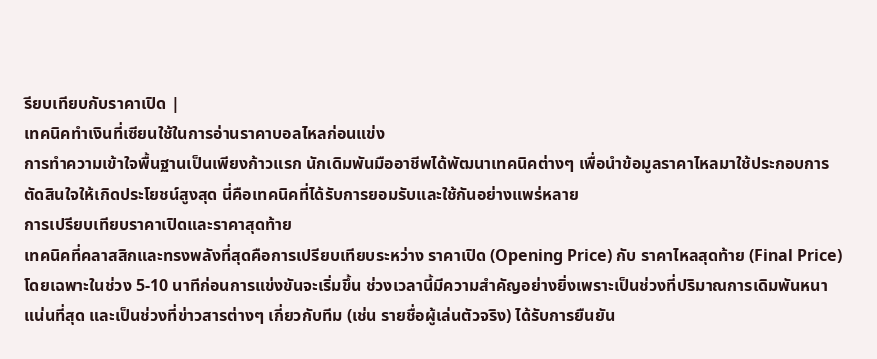รียบเทียบกับราคาเปิด |
เทคนิคทำเงินที่เซียนใช้ในการอ่านราคาบอลไหลก่อนแข่ง
การทำความเข้าใจพื้นฐานเป็นเพียงก้าวแรก นักเดิมพันมืออาชีพได้พัฒนาเทคนิคต่างๆ เพื่อนำข้อมูลราคาไหลมาใช้ประกอบการตัดสินใจให้เกิดประโยชน์สูงสุด นี่คือเทคนิคที่ได้รับการยอมรับและใช้กันอย่างแพร่หลาย
การเปรียบเทียบราคาเปิดและราคาสุดท้าย
เทคนิคที่คลาสสิกและทรงพลังที่สุดคือการเปรียบเทียบระหว่าง ราคาเปิด (Opening Price) กับ ราคาไหลสุดท้าย (Final Price) โดยเฉพาะในช่วง 5-10 นาทีก่อนการแข่งขันจะเริ่มขึ้น ช่วงเวลานี้มีความสำคัญอย่างยิ่งเพราะเป็นช่วงที่ปริมาณการเดิมพันหนาแน่นที่สุด และเป็นช่วงที่ข่าวสารต่างๆ เกี่ยวกับทีม (เช่น รายชื่อผู้เล่นตัวจริง) ได้รับการยืนยัน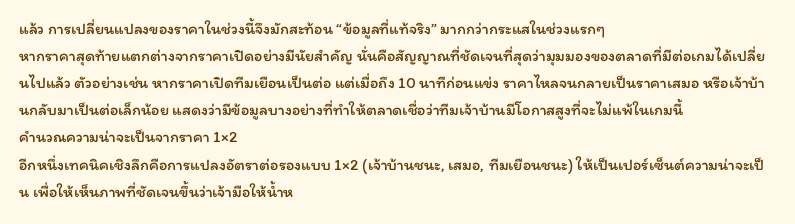แล้ว การเปลี่ยนแปลงของราคาในช่วงนี้จึงมักสะท้อน “ข้อมูลที่แท้จริง” มากกว่ากระแสในช่วงแรกๆ
หากราคาสุดท้ายแตกต่างจากราคาเปิดอย่างมีนัยสำคัญ นั่นคือสัญญาณที่ชัดเจนที่สุดว่ามุมมองของตลาดที่มีต่อเกมได้เปลี่ยนไปแล้ว ตัวอย่างเช่น หากราคาเปิดทีมเยือนเป็นต่อ แต่เมื่อถึง 10 นาทีก่อนแข่ง ราคาไหลจนกลายเป็นราคาเสมอ หรือเจ้าบ้านกลับมาเป็นต่อเล็กน้อย แสดงว่ามีข้อมูลบางอย่างที่ทำให้ตลาดเชื่อว่าทีมเจ้าบ้านมีโอกาสสูงที่จะไม่แพ้ในเกมนี้
คำนวณความน่าจะเป็นจากราคา 1×2
อีกหนึ่งเทคนิคเชิงลึกคือการแปลงอัตราต่อรองแบบ 1×2 (เจ้าบ้านชนะ, เสมอ, ทีมเยือนชนะ) ให้เป็นเปอร์เซ็นต์ความน่าจะเป็น เพื่อให้เห็นภาพที่ชัดเจนขึ้นว่าเจ้ามือให้น้ำห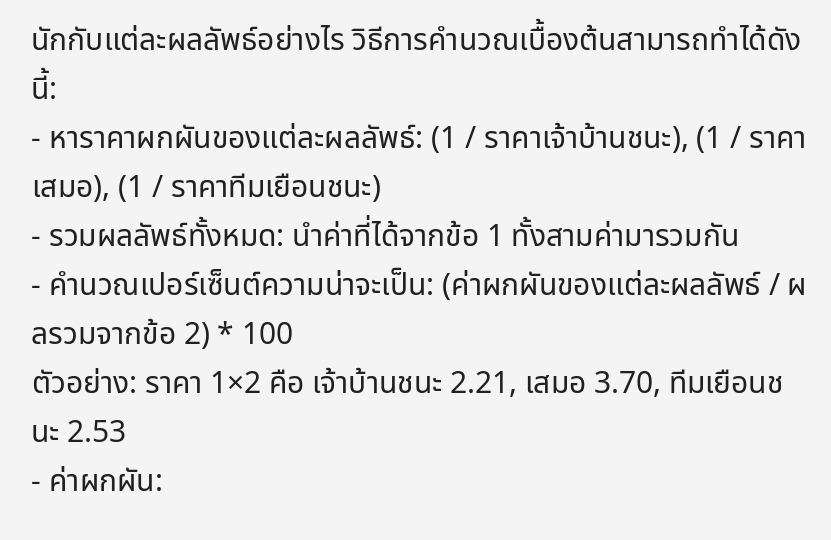นักกับแต่ละผลลัพธ์อย่างไร วิธีการคำนวณเบื้องต้นสามารถทำได้ดังนี้:
- หาราคาผกผันของแต่ละผลลัพธ์: (1 / ราคาเจ้าบ้านชนะ), (1 / ราคาเสมอ), (1 / ราคาทีมเยือนชนะ)
- รวมผลลัพธ์ทั้งหมด: นำค่าที่ได้จากข้อ 1 ทั้งสามค่ามารวมกัน
- คำนวณเปอร์เซ็นต์ความน่าจะเป็น: (ค่าผกผันของแต่ละผลลัพธ์ / ผลรวมจากข้อ 2) * 100
ตัวอย่าง: ราคา 1×2 คือ เจ้าบ้านชนะ 2.21, เสมอ 3.70, ทีมเยือนชนะ 2.53
- ค่าผกผัน: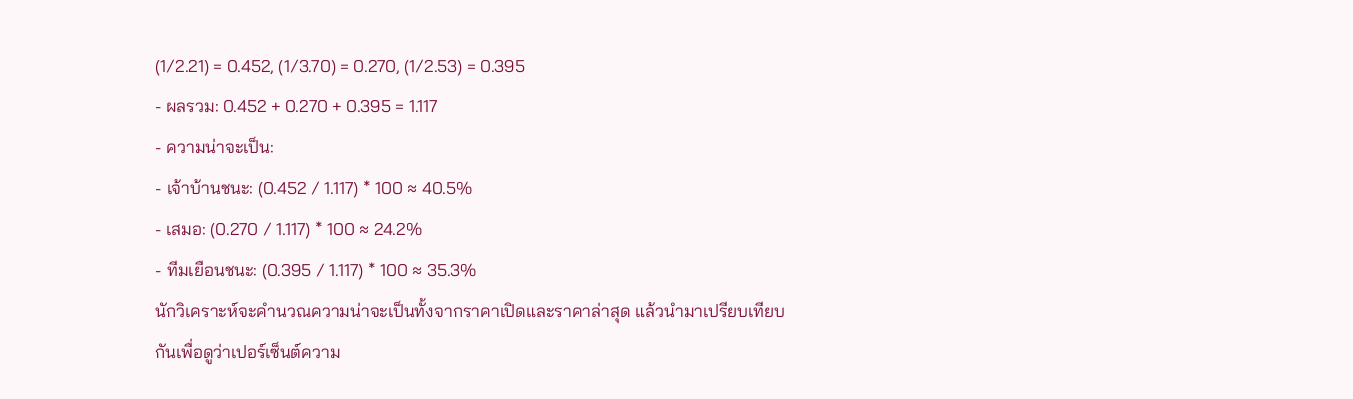(1/2.21) = 0.452, (1/3.70) = 0.270, (1/2.53) = 0.395
- ผลรวม: 0.452 + 0.270 + 0.395 = 1.117
- ความน่าจะเป็น:
- เจ้าบ้านชนะ: (0.452 / 1.117) * 100 ≈ 40.5%
- เสมอ: (0.270 / 1.117) * 100 ≈ 24.2%
- ทีมเยือนชนะ: (0.395 / 1.117) * 100 ≈ 35.3%
นักวิเคราะห์จะคำนวณความน่าจะเป็นทั้งจากราคาเปิดและราคาล่าสุด แล้วนำมาเปรียบเทียบกันเพื่อดูว่าเปอร์เซ็นต์ความ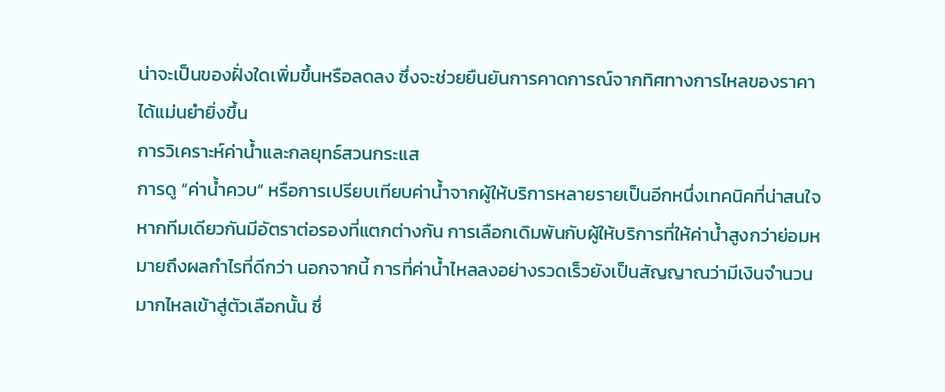น่าจะเป็นของฝั่งใดเพิ่มขึ้นหรือลดลง ซึ่งจะช่วยยืนยันการคาดการณ์จากทิศทางการไหลของราคาได้แม่นยำยิ่งขึ้น
การวิเคราะห์ค่าน้ำและกลยุทธ์สวนกระแส
การดู “ค่าน้ำควบ” หรือการเปรียบเทียบค่าน้ำจากผู้ให้บริการหลายรายเป็นอีกหนึ่งเทคนิคที่น่าสนใจ หากทีมเดียวกันมีอัตราต่อรองที่แตกต่างกัน การเลือกเดิมพันกับผู้ให้บริการที่ให้ค่าน้ำสูงกว่าย่อมหมายถึงผลกำไรที่ดีกว่า นอกจากนี้ การที่ค่าน้ำไหลลงอย่างรวดเร็วยังเป็นสัญญาณว่ามีเงินจำนวนมากไหลเข้าสู่ตัวเลือกนั้น ซึ่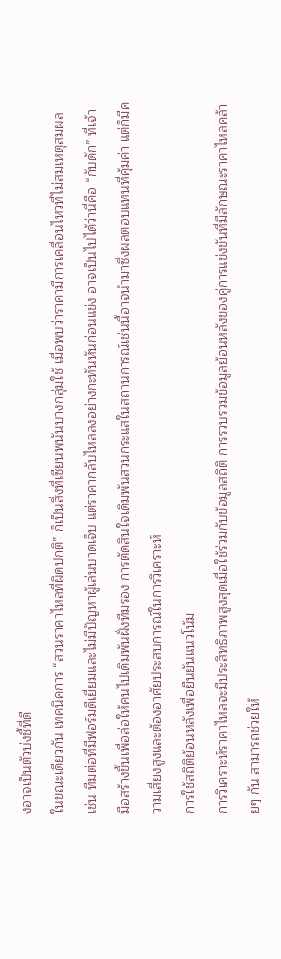งอาจเป็นตัวบ่งชี้ที่ดี
ในขณะเดียวกัน เทคนิคการ “สวนราคาไหลที่ผิดปกติ” ก็เป็นสิ่งที่เซียนพนันบางกลุ่มใช้ เมื่อพบว่าราคามีการเคลื่อนไหวที่ไม่สมเหตุสมผล เช่น ทีมต่อที่มีฟอร์มดีเยี่ยมและไม่มีปัญหาผู้เล่นบาดเจ็บ แต่ราคากลับไหลลงอย่างกะทันหันก่อนแข่ง อาจเป็นไปได้ว่านี่คือ “กับดัก” ที่เจ้ามือสร้างขึ้นเพื่อล่อให้คนไปเดิมพันฝั่งทีมรอง การตัดสินใจเดิมพันสวนกระแสในสถานการณ์เช่นนี้อาจนำมาซึ่งผลตอบแทนที่คุ้มค่า แต่ก็มีความเสี่ยงสูงและต้องอาศัยประสบการณ์ในการวิเคราะห์
การใช้สถิติย้อนหลังเพื่อยืนยันแนวโน้ม
การวิเคราะห์ราคาไหลจะมีประสิทธิภาพสูงสุดเมื่อใช้ร่วมกับข้อมูลสถิติ การรวบรวมข้อมูลย้อนหลังของคู่การแข่งขันที่มีลักษณะราคาไหลคล้ายๆ กัน สามารถช่วยให้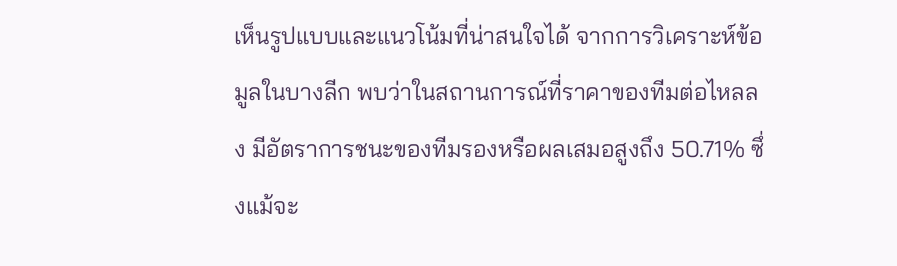เห็นรูปแบบและแนวโน้มที่น่าสนใจได้ จากการวิเคราะห์ข้อมูลในบางลีก พบว่าในสถานการณ์ที่ราคาของทีมต่อไหลลง มีอัตราการชนะของทีมรองหรือผลเสมอสูงถึง 50.71% ซึ่งแม้จะ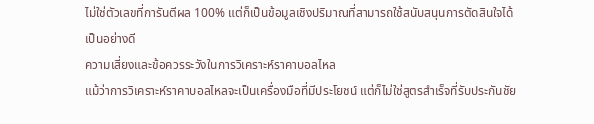ไม่ใช่ตัวเลขที่การันตีผล 100% แต่ก็เป็นข้อมูลเชิงปริมาณที่สามารถใช้สนับสนุนการตัดสินใจได้เป็นอย่างดี
ความเสี่ยงและข้อควรระวังในการวิเคราะห์ราคาบอลไหล
แม้ว่าการวิเคราะห์ราคาบอลไหลจะเป็นเครื่องมือที่มีประโยชน์ แต่ก็ไม่ใช่สูตรสำเร็จที่รับประกันชัย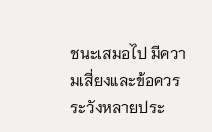ชนะเสมอไป มีความเสี่ยงและข้อควรระวังหลายประ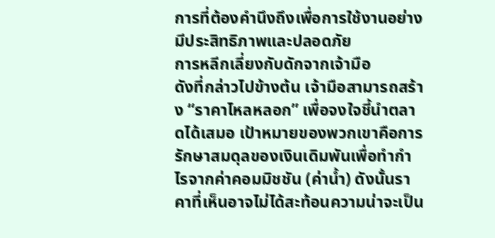การที่ต้องคำนึงถึงเพื่อการใช้งานอย่างมีประสิทธิภาพและปลอดภัย
การหลีกเลี่ยงกับดักจากเจ้ามือ
ดังที่กล่าวไปข้างต้น เจ้ามือสามารถสร้าง “ราคาไหลหลอก” เพื่อจงใจชี้นำตลาดได้เสมอ เป้าหมายของพวกเขาคือการรักษาสมดุลของเงินเดิมพันเพื่อทำกำไรจากค่าคอมมิชชัน (ค่าน้ำ) ดังนั้นราคาที่เห็นอาจไม่ได้สะท้อนความน่าจะเป็น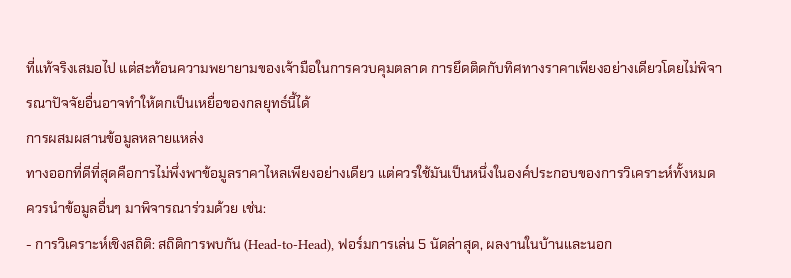ที่แท้จริงเสมอไป แต่สะท้อนความพยายามของเจ้ามือในการควบคุมตลาด การยึดติดกับทิศทางราคาเพียงอย่างเดียวโดยไม่พิจารณาปัจจัยอื่นอาจทำให้ตกเป็นเหยื่อของกลยุทธ์นี้ได้
การผสมผสานข้อมูลหลายแหล่ง
ทางออกที่ดีที่สุดคือการไม่พึ่งพาข้อมูลราคาไหลเพียงอย่างเดียว แต่ควรใช้มันเป็นหนึ่งในองค์ประกอบของการวิเคราะห์ทั้งหมด ควรนำข้อมูลอื่นๆ มาพิจารณาร่วมด้วย เช่น:
- การวิเคราะห์เชิงสถิติ: สถิติการพบกัน (Head-to-Head), ฟอร์มการเล่น 5 นัดล่าสุด, ผลงานในบ้านและนอก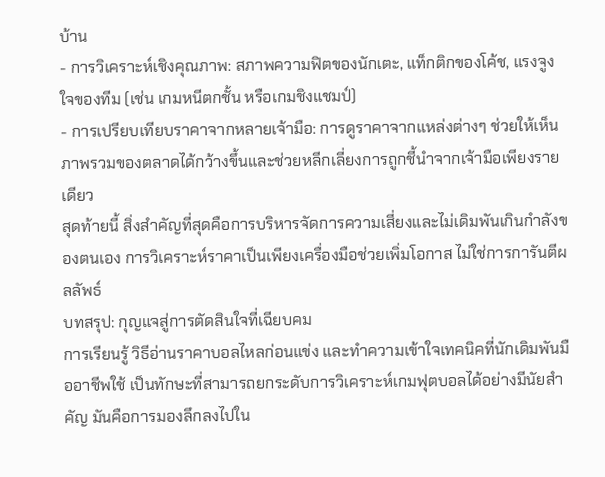บ้าน
- การวิเคราะห์เชิงคุณภาพ: สภาพความฟิตของนักเตะ, แท็กติกของโค้ช, แรงจูงใจของทีม (เช่น เกมหนีตกชั้น หรือเกมชิงแชมป์)
- การเปรียบเทียบราคาจากหลายเจ้ามือ: การดูราคาจากแหล่งต่างๆ ช่วยให้เห็นภาพรวมของตลาดได้กว้างขึ้นและช่วยหลีกเลี่ยงการถูกชี้นำจากเจ้ามือเพียงรายเดียว
สุดท้ายนี้ สิ่งสำคัญที่สุดคือการบริหารจัดการความเสี่ยงและไม่เดิมพันเกินกำลังของตนเอง การวิเคราะห์ราคาเป็นเพียงเครื่องมือช่วยเพิ่มโอกาส ไม่ใช่การการันตีผลลัพธ์
บทสรุป: กุญแจสู่การตัดสินใจที่เฉียบคม
การเรียนรู้ วิธีอ่านราคาบอลไหลก่อนแข่ง และทำความเข้าใจเทคนิคที่นักเดิมพันมืออาชีพใช้ เป็นทักษะที่สามารถยกระดับการวิเคราะห์เกมฟุตบอลได้อย่างมีนัยสำคัญ มันคือการมองลึกลงไปใน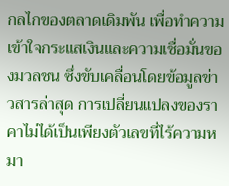กลไกของตลาดเดิมพัน เพื่อทำความเข้าใจกระแสเงินและความเชื่อมั่นของมวลชน ซึ่งขับเคลื่อนโดยข้อมูลข่าวสารล่าสุด การเปลี่ยนแปลงของราคาไม่ได้เป็นเพียงตัวเลขที่ไร้ความหมา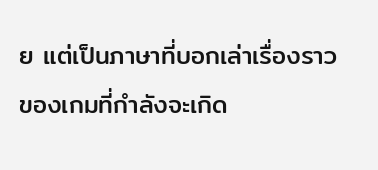ย แต่เป็นภาษาที่บอกเล่าเรื่องราวของเกมที่กำลังจะเกิด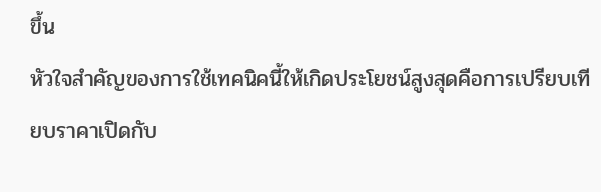ขึ้น
หัวใจสำคัญของการใช้เทคนิคนี้ให้เกิดประโยชน์สูงสุดคือการเปรียบเทียบราคาเปิดกับ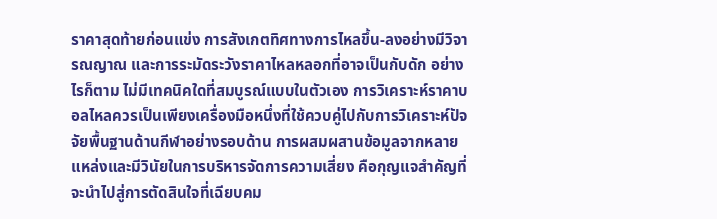ราคาสุดท้ายก่อนแข่ง การสังเกตทิศทางการไหลขึ้น-ลงอย่างมีวิจารณญาณ และการระมัดระวังราคาไหลหลอกที่อาจเป็นกับดัก อย่างไรก็ตาม ไม่มีเทคนิคใดที่สมบูรณ์แบบในตัวเอง การวิเคราะห์ราคาบอลไหลควรเป็นเพียงเครื่องมือหนึ่งที่ใช้ควบคู่ไปกับการวิเคราะห์ปัจจัยพื้นฐานด้านกีฬาอย่างรอบด้าน การผสมผสานข้อมูลจากหลายแหล่งและมีวินัยในการบริหารจัดการความเสี่ยง คือกุญแจสำคัญที่จะนำไปสู่การตัดสินใจที่เฉียบคม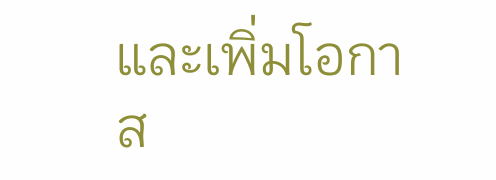และเพิ่มโอกาส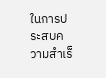ในการประสบความสำเร็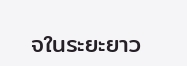จในระยะยาว